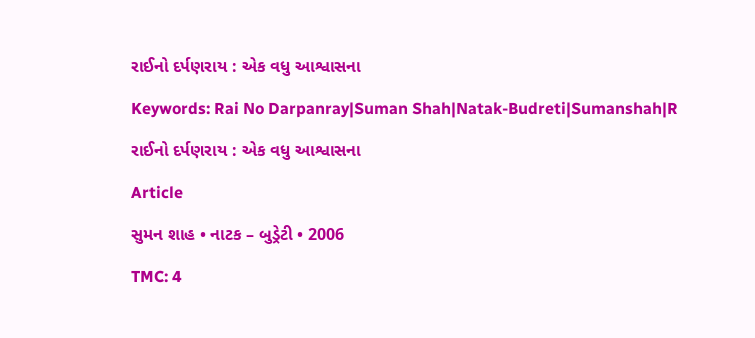રાઈનો દર્પણરાય : એક વધુ આશ્વાસના

Keywords: Rai No Darpanray|Suman Shah|Natak-Budreti|Sumanshah|R

રાઈનો દર્પણરાય : એક વધુ આશ્વાસના

Article

સુમન શાહ • નાટક – બુડ્રેટી • 2006

TMC: 4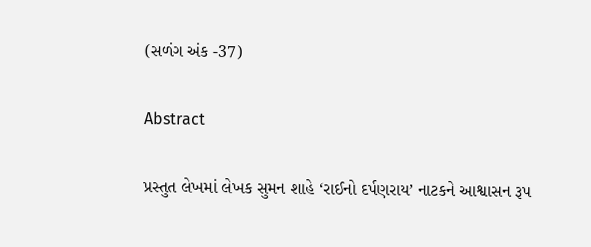(સળંગ અંક -37)

Abstract

પ્રસ્તુત લેખમાં લેખક સુમન શાહે ‘રાઈનો દર્પણરાય’ નાટકને આશ્વાસન રૂપ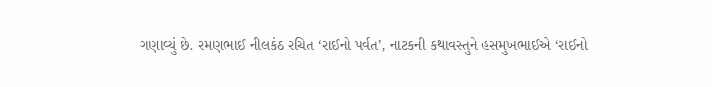ગણાવ્યું છે. રમણભાઈ નીલકંઠ રચિત ‘રાઈનો પર્વત’, નાટકની કથાવસ્તુને હસમુખભાઈએ ‘રાઈનો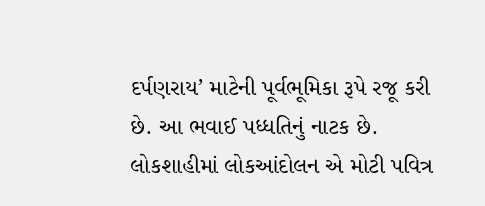દર્પણરાય’ માટેની પૂર્વભૂમિકા રૂપે રજૂ કરી છે. આ ભવાઈ પધ્ધતિનું નાટક છે. લોકશાહીમાં લોકઆંદોલન એ મોટી પવિત્ર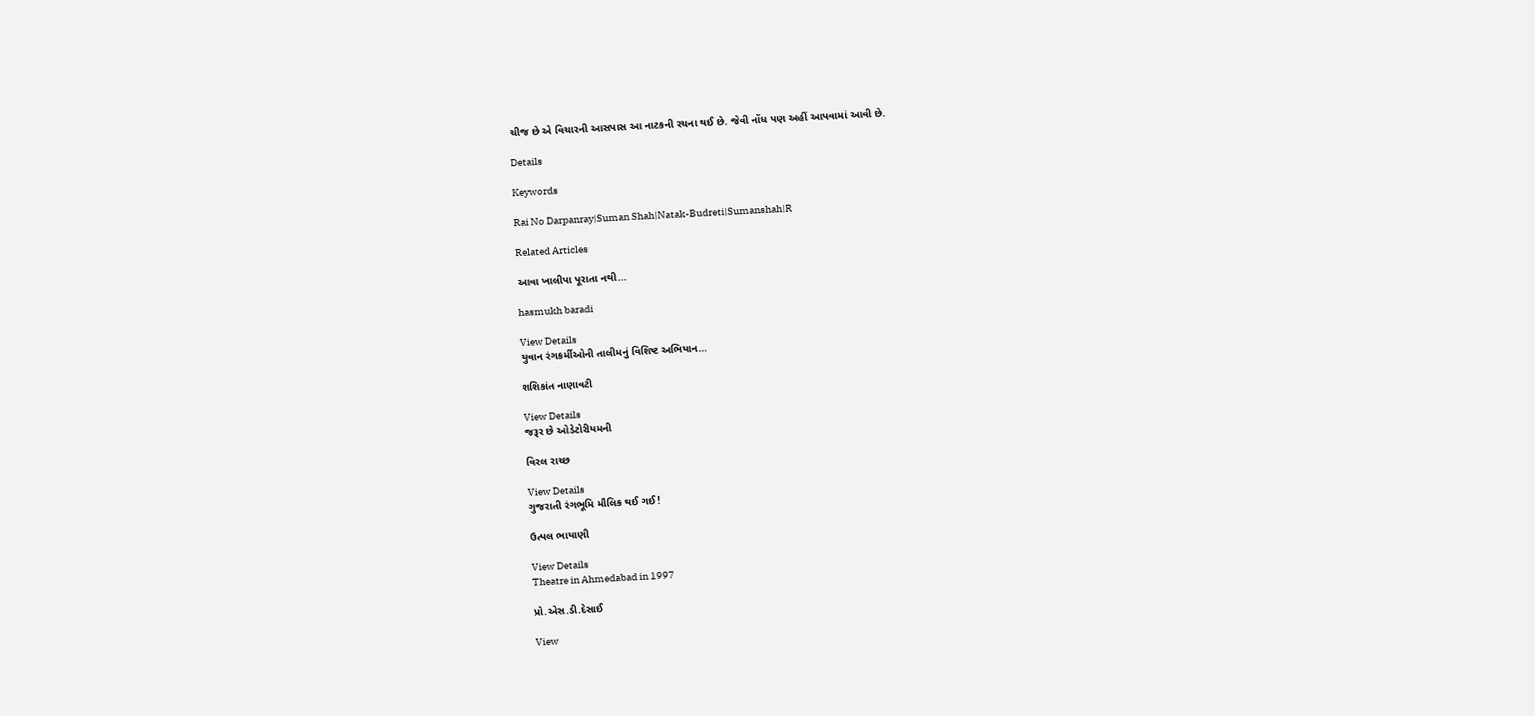ચીજ છે એ વિચારની આસપાસ આ નાટકની રચના થઈ છે. જેવી નોંધ પણ અહીં આપવામાં આવી છે.

Details

Keywords

Rai No Darpanray|Suman Shah|Natak-Budreti|Sumanshah|R

Related Articles

આવા ખાલીપા પૂરાતા નથી...

hasmukh baradi

View Details
યુવાન રંગકર્મીઓની તાલીમનું વિશિષ્ટ અભિયાન…

શશિકાંત નાણાવટી

View Details
જરૂર છે ઓડેટોરીયમની

વિરલ રાચ્છ

View Details
ગુજરાતી રંગભૂમિ મૌલિક થઈ ગઈ !

ઉત્પલ ભાયાણી

View Details
Theatre in Ahmedabad in 1997

પ્રો.એસ.ડી.દેસાઈ

View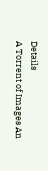Details
A Torrent of Images An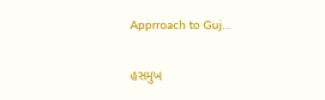Apprroach to Guj…

હસમુખ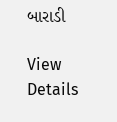બારાડી

View Details